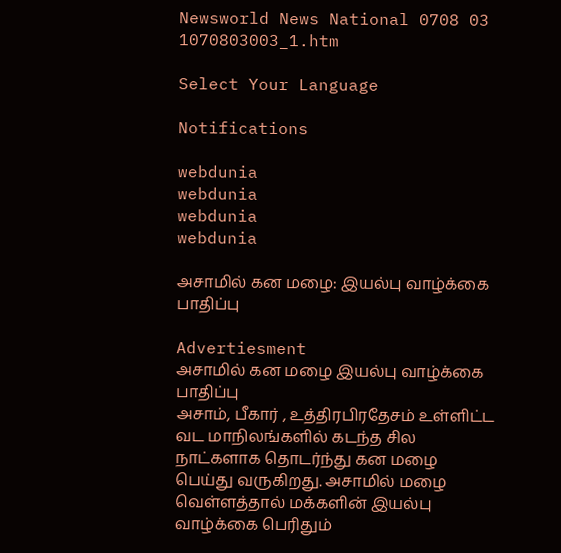Newsworld News National 0708 03 1070803003_1.htm

Select Your Language

Notifications

webdunia
webdunia
webdunia
webdunia

அசாமில் கன மழை: இயல்பு வாழ்க்கை பாதிப்பு

Advertiesment
அசாமில் கன மழை இயல்பு வாழ்க்கை பாதிப்பு
அசாம், பீகார் , உத்திரபிரதேசம் உள்ளிட்ட வட மாநிலங்களில் கடந்த சில நாட்களாக தொடர்ந்து கன மழை பெய்து வருகிறது. அசாமில் மழை வெள்ளத்தால் மக்களின் இயல்பு வாழ்க்கை பெரிதும்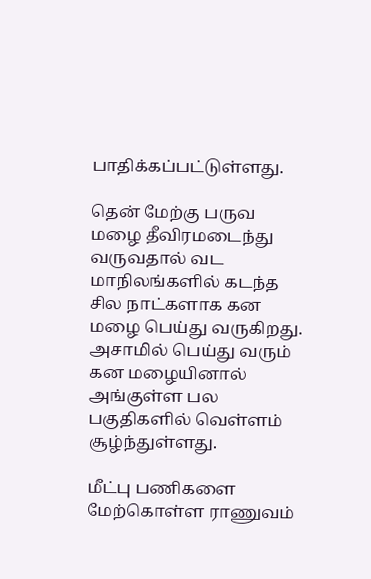பாதிக்கப்பட்டுள்ளது.

தென் மேற்கு பருவ மழை தீவிரமடைந்து வருவதால் வட மாநிலங்களில் கடந்த சில நாட்களாக கன மழை பெய்து வருகிறது. அசாமில் பெய்து வரும் கன மழையினால் அங்குள்ள பல பகுதிகளில் வெள்ளம் சூழ்ந்துள்ளது.

மீட்பு பணிகளை மேற்கொள்ள ராணுவம்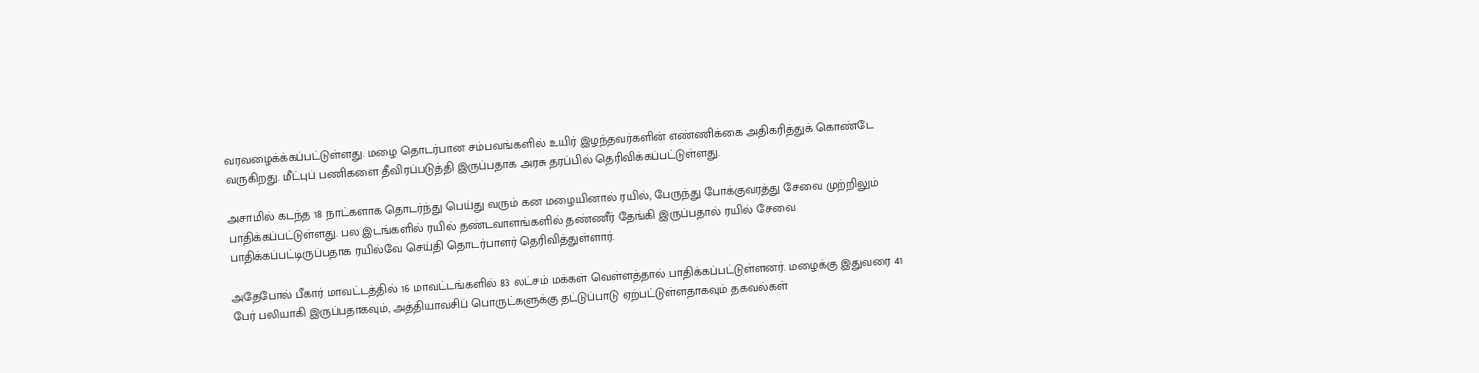வரவழைக்க்கப்பட்டுள்ளது. மழை தொடர்பான சம்பவங்களில் உயிர் இழந்தவர்களின் எண்ணிக்கை அதிகரித்துக் கொண்டே வருகிறது. மீட்புப் பணிகளை தீவிரப்படுத்தி இருப்பதாக அரசு தரப்பில் தெரிவிக்கப்பட்டுள்ளது.

அசாமில் கடந்த 18 நாட்களாக தொடர்ந்து பெய்து வரும் கன மழையினால் ரயில், பேருந்து போக்குவரத்து சேவை முற்றிலும் பாதிக்கப்பட்டுள்ளது. பல இடங்களில் ரயில் தண்டவாளங்களில் தண்ணீர் தேங்கி இருப்பதால் ரயில் சேவை பாதிக்கப்பட்டிருப்பதாக ரயில்வே செய்தி தொடர்பாளர் தெரிவித்துள்ளார்.

அதேபோல் பீகார் மாவட்டத்தில் 16 மாவட்டங்களில் 83 லட்சம் மக்கள் வெள்ளத்தால் பாதிக்கப்பட்டுள்ளனர். மழைக்கு இதுவரை 41 பேர் பலியாகி இருப்பதாகவும், அத்தியாவசிப் பொருட்களுக்கு தட்டுப்பாடு ஏற்பட்டுள்ளதாகவும் தகவல்கள்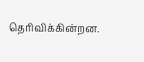தெரிவிக்கின்றன.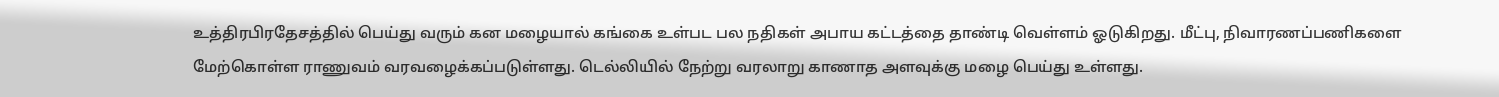உத்திரபிரதேசத்தில் பெய்து வரும் கன மழையால் கங்கை உள்பட பல நதிகள் அபாய கட்டத்தை தாண்டி வெள்ளம் ஓடுகிறது. மீட்பு, நிவாரணப்பணிகளை மேற்கொள்ள ராணுவம் வரவழைக்கப்படுள்ளது. டெல்லியில் நேற்று வரலாறு காணாத அளவுக்கு மழை பெய்து உள்ளது.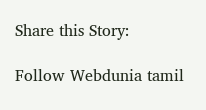Share this Story:

Follow Webdunia tamil